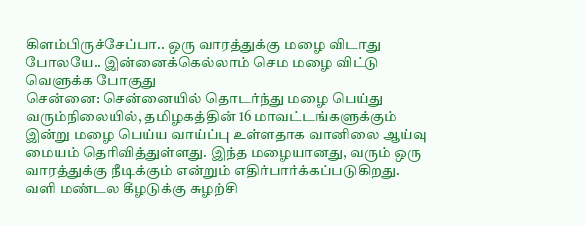கிளம்பிருச்சேப்பா.. ஒரு வாரத்துக்கு மழை விடாது போலயே.. இன்னைக்கெல்லாம் செம மழை விட்டு வெளுக்க போகுது
சென்னை: சென்னையில் தொடர்ந்து மழை பெய்து வரும்நிலையில், தமிழகத்தின் 16 மாவட்டங்களுக்கும் இன்று மழை பெய்ய வாய்ப்பு உள்ளதாக வானிலை ஆய்வு மையம் தெரிவித்துள்ளது. இந்த மழையானது, வரும் ஒரு வாரத்துக்கு நீடிக்கும் என்றும் எதிர்பார்க்கப்படுகிறது.
வளி மண்டல கீழடுக்கு சுழற்சி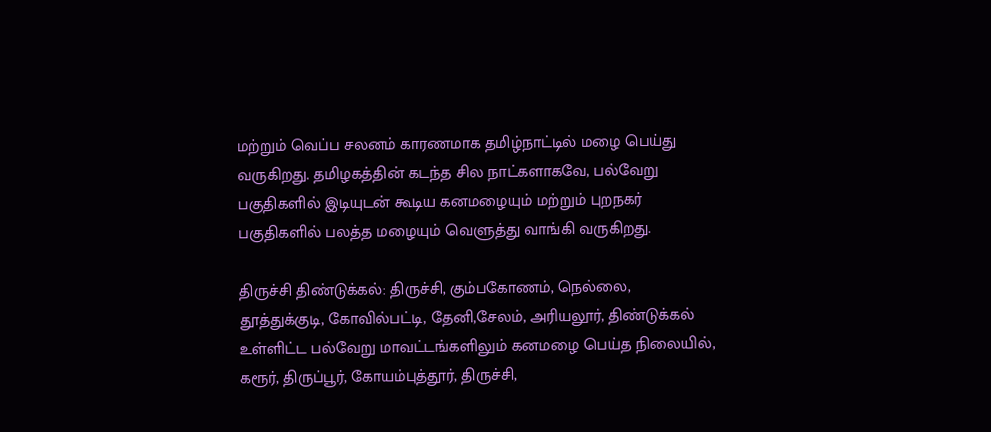மற்றும் வெப்ப சலனம் காரணமாக தமிழ்நாட்டில் மழை பெய்து வருகிறது. தமிழகத்தின் கடந்த சில நாட்களாகவே, பல்வேறு பகுதிகளில் இடியுடன் கூடிய கனமழையும் மற்றும் புறநகர் பகுதிகளில் பலத்த மழையும் வெளுத்து வாங்கி வருகிறது.

திருச்சி திண்டுக்கல்: திருச்சி, கும்பகோணம், நெல்லை, தூத்துக்குடி, கோவில்பட்டி, தேனி,சேலம், அரியலூர், திண்டுக்கல் உள்ளிட்ட பல்வேறு மாவட்டங்களிலும் கனமழை பெய்த நிலையில், கரூர், திருப்பூர், கோயம்புத்தூர், திருச்சி,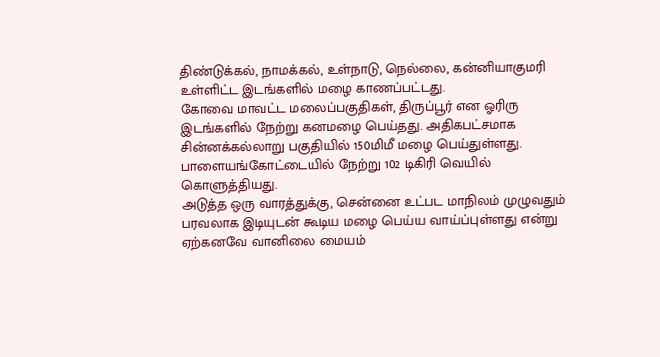திண்டுக்கல், நாமக்கல், உள்நாடு, நெல்லை, கன்னியாகுமரி உள்ளிட்ட இடங்களில் மழை காணப்பட்டது.
கோவை மாவட்ட மலைப்பகுதிகள், திருப்பூர் என ஓரிரு இடங்களில் நேற்று கனமழை பெய்தது. அதிகபட்சமாக சின்னக்கல்லாறு பகுதியில் 150மிமீ மழை பெய்துள்ளது. பாளையங்கோட்டையில் நேற்று 102 டிகிரி வெயில் கொளுத்தியது.
அடுத்த ஒரு வாரத்துக்கு, சென்னை உட்பட மாநிலம் முழுவதும் பரவலாக இடியுடன் கூடிய மழை பெய்ய வாய்ப்புள்ளது என்று ஏற்கனவே வானிலை மையம்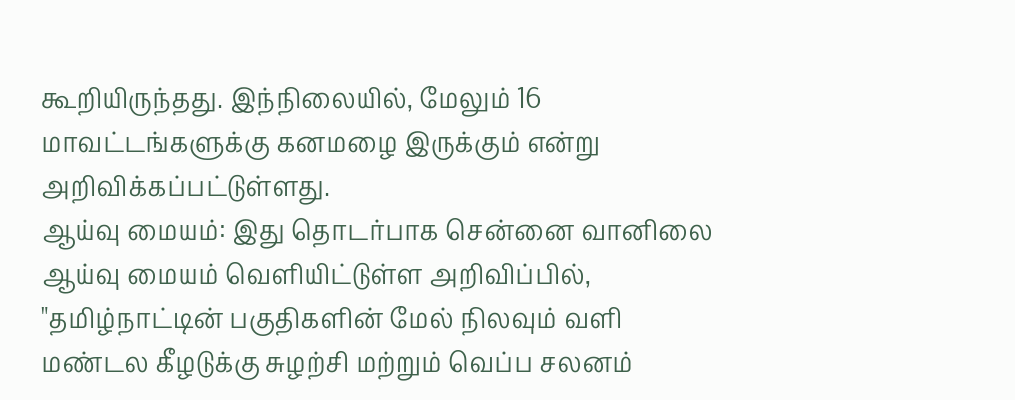கூறியிருந்தது. இந்நிலையில், மேலும் 16 மாவட்டங்களுக்கு கனமழை இருக்கும் என்று அறிவிக்கப்பட்டுள்ளது.
ஆய்வு மையம்: இது தொடர்பாக சென்னை வானிலை ஆய்வு மையம் வெளியிட்டுள்ள அறிவிப்பில், "தமிழ்நாட்டின் பகுதிகளின் மேல் நிலவும் வளி மண்டல கீழடுக்கு சுழற்சி மற்றும் வெப்ப சலனம்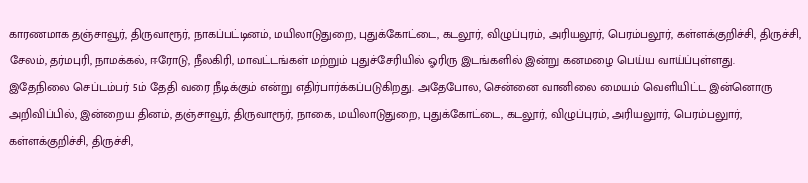காரணமாக தஞ்சாவூர், திருவாரூர், நாகப்பட்டினம், மயிலாடுதுறை, புதுக்கோட்டை, கடலூர், விழுப்புரம், அரியலூர், பெரம்பலூர், கள்ளக்குறிச்சி, திருச்சி, சேலம், தர்மபுரி, நாமக்கல், ஈரோடு, நீலகிரி, மாவட்டங்கள் மற்றும் புதுச்சேரியில் ஓரிரு இடங்களில் இன்று கனமழை பெய்ய வாய்ப்புள்ளது.
இதேநிலை செப்டம்பர் 5ம் தேதி வரை நீடிக்கும் என்று எதிர்பார்க்கப்படுகிறது. அதேபோல, சென்னை வானிலை மையம் வெளியிட்ட இன்னொரு அறிவிப்பில், இன்றைய தினம், தஞ்சாவூர், திருவாரூர், நாகை, மயிலாடுதுறை, புதுக்கோட்டை, கடலூர், விழுப்புரம், அரியலுார், பெரம்பலுார், கள்ளக்குறிச்சி, திருச்சி,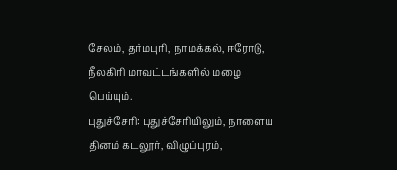சேலம், தர்மபுரி, நாமக்கல், ஈரோடு, நீலகிரி மாவட்டங்களில் மழை பெய்யும்.
புதுச்சேரி: புதுச்சேரியிலும், நாளைய தினம் கடலூர், விழுப்புரம்,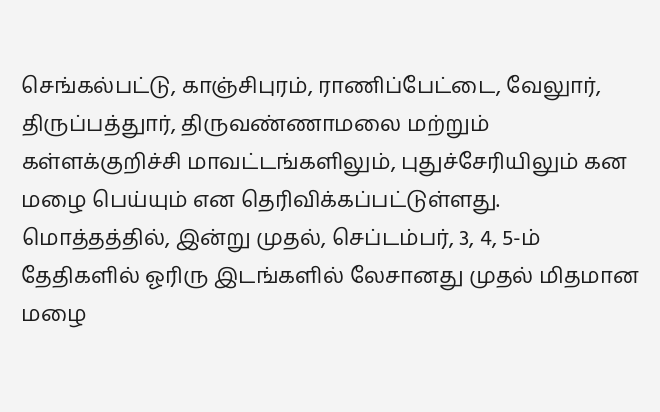செங்கல்பட்டு, காஞ்சிபுரம், ராணிப்பேட்டை, வேலுார், திருப்பத்துார், திருவண்ணாமலை மற்றும் கள்ளக்குறிச்சி மாவட்டங்களிலும், புதுச்சேரியிலும் கன மழை பெய்யும் என தெரிவிக்கப்பட்டுள்ளது.
மொத்தத்தில், இன்று முதல், செப்டம்பர், 3, 4, 5-ம் தேதிகளில் ஓரிரு இடங்களில் லேசானது முதல் மிதமான மழை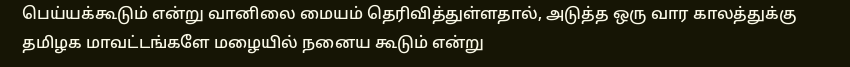பெய்யக்கூடும் என்று வானிலை மையம் தெரிவித்துள்ளதால், அடுத்த ஒரு வார காலத்துக்கு தமிழக மாவட்டங்களே மழையில் நனைய கூடும் என்று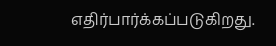எதிர்பார்க்கப்படுகிறது.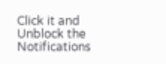Click it and Unblock the Notifications